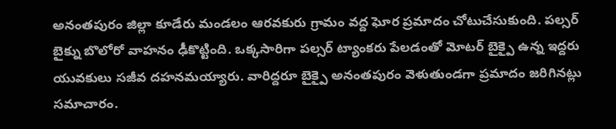అనంతపురం జిల్లా కూడేరు మండలం ఆరవకురు గ్రామం వద్ద ఘోర ప్రమాదం చోటుచేసుకుంది. పల్సర్ బైక్ను బొలోరో వాహనం ఢీకొట్టింది. ఒక్కసారిగా పల్సర్ ట్యాంకరు పేలడంతో మోటర్ బైక్పై ఉన్న ఇద్దరు యువకులు సజీవ దహనమయ్యారు. వారిద్దరూ బైక్పై అనంతపురం వెళుతుండగా ప్రమాదం జరిగినట్లు సమాచారం.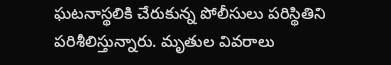ఘటనాస్థలికి చేరుకున్న పోలీసులు పరిస్థితిని పరిశీలిస్తున్నారు. మృతుల వివరాలు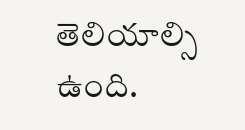తెలియాల్సి ఉంది.